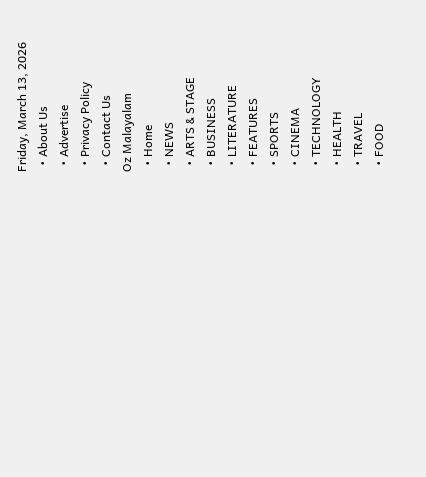Friday, March 13, 2026
  • About Us
  • Advertise
  • Privacy Policy
  • Contact Us
Oz Malayalam
  • Home
  • NEWS
  • ARTS & STAGE
  • BUSINESS
  • LITERATURE
  • FEATURES
  • SPORTS
  • CINEMA
  • TECHNOLOGY
  • HEALTH
  • TRAVEL
  • FOOD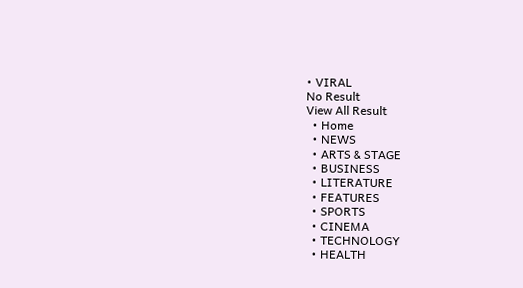• VIRAL
No Result
View All Result
  • Home
  • NEWS
  • ARTS & STAGE
  • BUSINESS
  • LITERATURE
  • FEATURES
  • SPORTS
  • CINEMA
  • TECHNOLOGY
  • HEALTH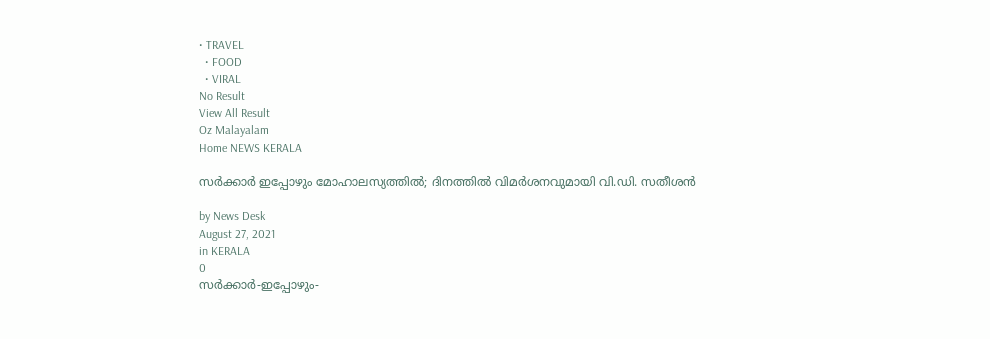• TRAVEL
  • FOOD
  • VIRAL
No Result
View All Result
Oz Malayalam
Home NEWS KERALA

സര്‍ക്കാര്‍ ഇപ്പോഴും മോഹാലസ്യത്തില്‍; ദിനത്തില്‍ വിമര്‍ശനവുമായി വി.ഡി. സതീശന്‍

by News Desk
August 27, 2021
in KERALA
0
സര്‍ക്കാര്‍-ഇപ്പോഴും-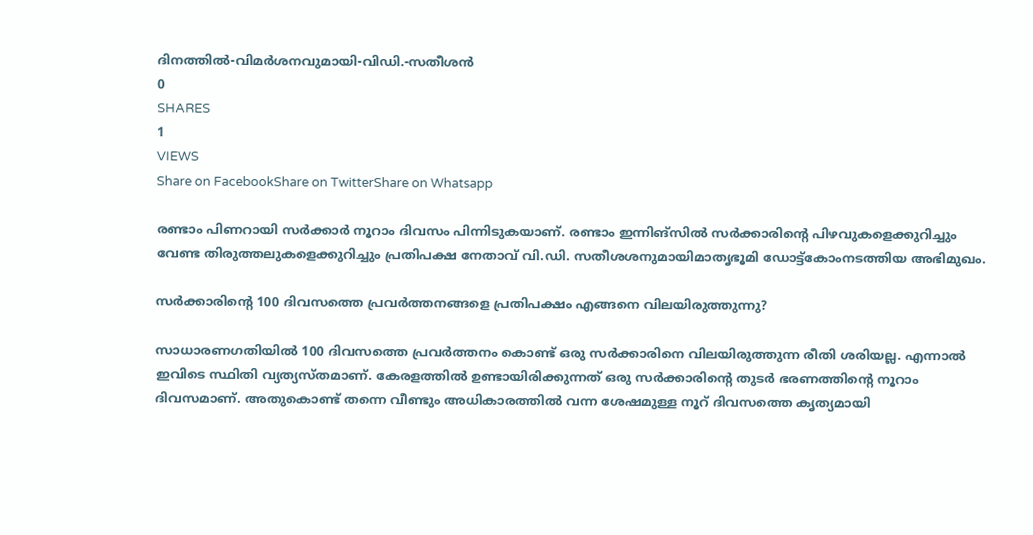ദിനത്തില്‍-വിമര്‍ശനവുമായി-വിഡി.-സതീശന്‍
0
SHARES
1
VIEWS
Share on FacebookShare on TwitterShare on Whatsapp

രണ്ടാം പിണറായി സർക്കാർ നൂറാം ദിവസം പിന്നിടുകയാണ്. രണ്ടാം ഇന്നിങ്സിൽ സർക്കാരിന്റെ പിഴവുകളെക്കുറിച്ചും വേണ്ട തിരുത്തലുകളെക്കുറിച്ചും പ്രതിപക്ഷ നേതാവ് വി.ഡി. സതീശശനുമായിമാതൃഭൂമി ഡോട്ട്കോംനടത്തിയ അഭിമുഖം.

സർക്കാരിന്റെ 100 ദിവസത്തെ പ്രവർത്തനങ്ങളെ പ്രതിപക്ഷം എങ്ങനെ വിലയിരുത്തുന്നു?

സാധാരണഗതിയിൽ 100 ദിവസത്തെ പ്രവർത്തനം കൊണ്ട് ഒരു സർക്കാരിനെ വിലയിരുത്തുന്ന രീതി ശരിയല്ല. എന്നാൽ ഇവിടെ സ്ഥിതി വ്യത്യസ്തമാണ്. കേരളത്തിൽ ഉണ്ടായിരിക്കുന്നത് ഒരു സർക്കാരിന്റെ തുടർ ഭരണത്തിന്റെ നൂറാം ദിവസമാണ്. അതുകൊണ്ട് തന്നെ വീണ്ടും അധികാരത്തിൽ വന്ന ശേഷമുള്ള നൂറ് ദിവസത്തെ കൃത്യമായി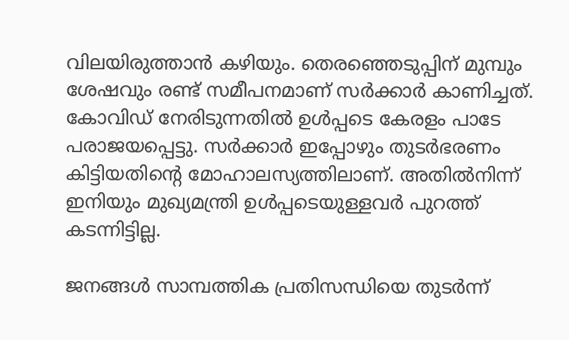വിലയിരുത്താൻ കഴിയും. തെരഞ്ഞെടുപ്പിന് മുമ്പും ശേഷവും രണ്ട് സമീപനമാണ് സർക്കാർ കാണിച്ചത്. കോവിഡ് നേരിടുന്നതിൽ ഉൾപ്പടെ കേരളം പാടേ പരാജയപ്പെട്ടു. സർക്കാർ ഇപ്പോഴും തുടർഭരണം കിട്ടിയതിന്റെ മോഹാലസ്യത്തിലാണ്. അതിൽനിന്ന് ഇനിയും മുഖ്യമന്ത്രി ഉൾപ്പടെയുള്ളവർ പുറത്ത് കടന്നിട്ടില്ല.

ജനങ്ങൾ സാമ്പത്തിക പ്രതിസന്ധിയെ തുടർന്ന്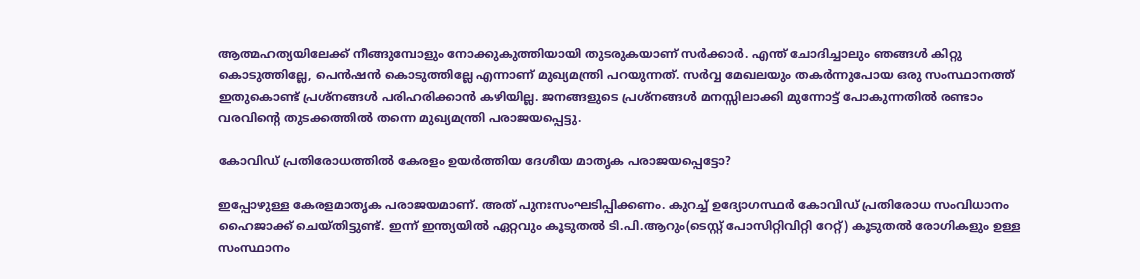ആത്മഹത്യയിലേക്ക് നീങ്ങുമ്പോളും നോക്കുകുത്തിയായി തുടരുകയാണ് സർക്കാർ. എന്ത് ചോദിച്ചാലും ഞങ്ങൾ കിറ്റു കൊടുത്തില്ലേ, പെൻഷൻ കൊടുത്തില്ലേ എന്നാണ് മുഖ്യമന്ത്രി പറയുന്നത്. സർവ്വ മേഖലയും തകർന്നുപോയ ഒരു സംസ്ഥാനത്ത് ഇതുകൊണ്ട് പ്രശ്നങ്ങൾ പരിഹരിക്കാൻ കഴിയില്ല. ജനങ്ങളുടെ പ്രശ്നങ്ങൾ മനസ്സിലാക്കി മുന്നോട്ട് പോകുന്നതിൽ രണ്ടാം വരവിന്റെ തുടക്കത്തിൽ തന്നെ മുഖ്യമന്ത്രി പരാജയപ്പെട്ടു.

കോവിഡ് പ്രതിരോധത്തിൽ കേരളം ഉയർത്തിയ ദേശീയ മാതൃക പരാജയപ്പെട്ടോ?

ഇപ്പോഴുള്ള കേരളമാതൃക പരാജയമാണ്. അത് പുനഃസംഘടിപ്പിക്കണം. കുറച്ച് ഉദ്യോഗസ്ഥർ കോവിഡ് പ്രതിരോധ സംവിധാനം ഹൈജാക്ക് ചെയ്തിട്ടുണ്ട്. ഇന്ന് ഇന്ത്യയിൽ ഏറ്റവും കൂടുതൽ ടി.പി.ആറും(ടെസ്റ്റ് പോസിറ്റിവിറ്റി റേറ്റ്) കൂടുതൽ രോഗികളും ഉള്ള സംസ്ഥാനം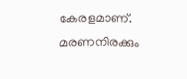കേരളമാണ്. മരണനിരക്കും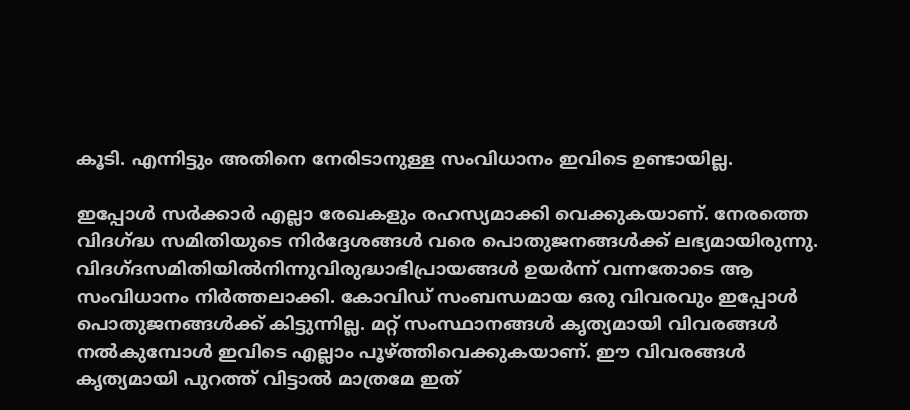കൂടി. എന്നിട്ടും അതിനെ നേരിടാനുള്ള സംവിധാനം ഇവിടെ ഉണ്ടായില്ല.

ഇപ്പോൾ സർക്കാർ എല്ലാ രേഖകളും രഹസ്യമാക്കി വെക്കുകയാണ്. നേരത്തെ വിദഗ്ദ്ധ സമിതിയുടെ നിർദ്ദേശങ്ങൾ വരെ പൊതുജനങ്ങൾക്ക് ലഭ്യമായിരുന്നു. വിദഗ്ദസമിതിയിൽനിന്നുവിരുദ്ധാഭിപ്രായങ്ങൾ ഉയർന്ന് വന്നതോടെ ആ സംവിധാനം നിർത്തലാക്കി. കോവിഡ് സംബന്ധമായ ഒരു വിവരവും ഇപ്പോൾ പൊതുജനങ്ങൾക്ക് കിട്ടുന്നില്ല. മറ്റ് സംസ്ഥാനങ്ങൾ കൃത്യമായി വിവരങ്ങൾ നൽകുമ്പോൾ ഇവിടെ എല്ലാം പൂഴ്ത്തിവെക്കുകയാണ്. ഈ വിവരങ്ങൾ കൃത്യമായി പുറത്ത് വിട്ടാൽ മാത്രമേ ഇത്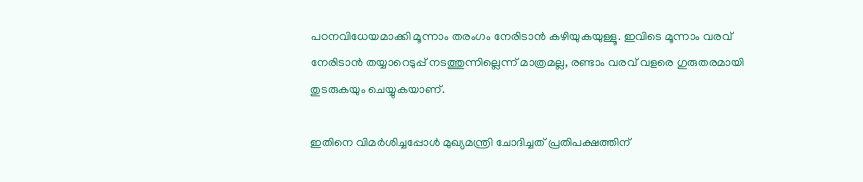പഠനവിധേയമാക്കി മൂന്നാം തരംഗം നേരിടാൻ കഴിയുകയുള്ളൂ. ഇവിടെ മൂന്നാം വരവ് നേരിടാൻ തയ്യാറെടുപ്പ് നടത്തുന്നില്ലെന്ന് മാത്രമല്ല, രണ്ടാം വരവ് വളരെ ഗുരുതരമായി തുടരുകയും ചെയ്യുകയാണ്.

ഇതിനെ വിമർശിച്ചപ്പോൾ മുഖ്യമന്ത്രി ചോദിച്ചത് പ്രതിപക്ഷത്തിന്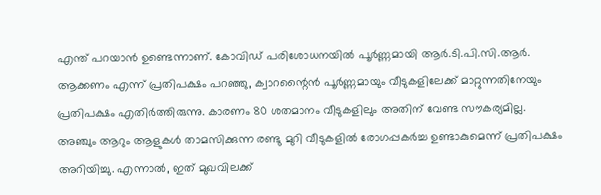എന്ത് പറയാൻ ഉണ്ടെന്നാണ്. കോവിഡ് പരിശോധനയിൽ പൂർണ്ണമായി ആർ.ടി.പി.സി.ആർ. ആക്കണം എന്ന് പ്രതിപക്ഷം പറഞ്ഞു, ക്വാറന്റൈൻ പൂർണ്ണമായും വീടുകളിലേക്ക് മാറ്റുന്നതിനേയും പ്രതിപക്ഷം എതിർത്തിരുന്നു. കാരണം 80 ശതമാനം വീടുകളിലും അതിന് വേണ്ട സൗകര്യമില്ല. അഞ്ചും ആറും ആളുകൾ താമസിക്കുന്ന രണ്ടു മുറി വീടുകളിൽ രോഗപ്പകർച്ച ഉണ്ടാകുമെന്ന് പ്രതിപക്ഷം അറിയിച്ചു. എന്നാൽ, ഇത് മുഖവിലക്ക്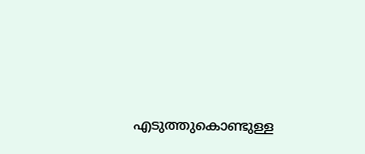എടുത്തുകൊണ്ടുള്ള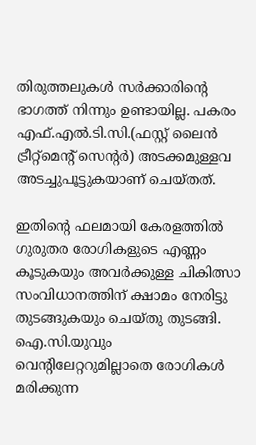തിരുത്തലുകൾ സർക്കാരിന്റെ ഭാഗത്ത് നിന്നും ഉണ്ടായില്ല. പകരം എഫ്.എൽ.ടി.സി.(ഫസ്റ്റ് ലൈൻ ട്രീറ്റ്മെന്റ് സെന്റർ) അടക്കമുള്ളവ അടച്ചുപൂട്ടുകയാണ് ചെയ്തത്.

ഇതിന്റെ ഫലമായി കേരളത്തിൽ ഗുരുതര രോഗികളുടെ എണ്ണം കൂടുകയും അവർക്കുള്ള ചികിത്സാ സംവിധാനത്തിന് ക്ഷാമം നേരിട്ടു തുടങ്ങുകയും ചെയ്തു തുടങ്ങി. ഐ.സി.യുവും വെന്റിലേറ്ററുമില്ലാതെ രോഗികൾ മരിക്കുന്ന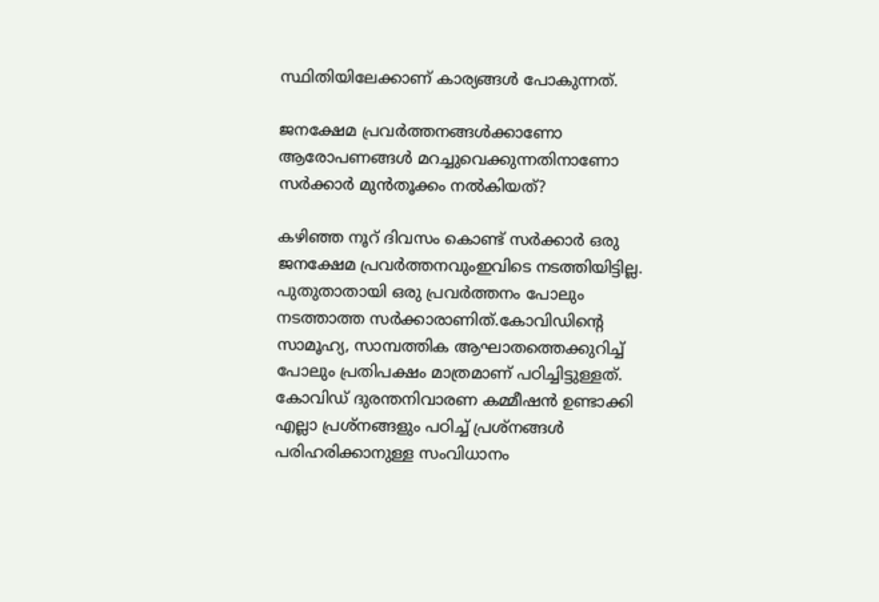സ്ഥിതിയിലേക്കാണ് കാര്യങ്ങൾ പോകുന്നത്.

ജനക്ഷേമ പ്രവർത്തനങ്ങൾക്കാണോ ആരോപണങ്ങൾ മറച്ചുവെക്കുന്നതിനാണോ സർക്കാർ മുൻതൂക്കം നൽകിയത്?

കഴിഞ്ഞ നൂറ് ദിവസം കൊണ്ട് സർക്കാർ ഒരു ജനക്ഷേമ പ്രവർത്തനവുംഇവിടെ നടത്തിയിട്ടില്ല. പുതുതാതായി ഒരു പ്രവർത്തനം പോലും നടത്താത്ത സർക്കാരാണിത്.കോവിഡിന്റെ സാമൂഹ്യ, സാമ്പത്തിക ആഘാതത്തെക്കുറിച്ച് പോലും പ്രതിപക്ഷം മാത്രമാണ് പഠിച്ചിട്ടുള്ളത്. കോവിഡ് ദുരന്തനിവാരണ കമ്മീഷൻ ഉണ്ടാക്കി എല്ലാ പ്രശ്നങ്ങളും പഠിച്ച് പ്രശ്നങ്ങൾ പരിഹരിക്കാനുള്ള സംവിധാനം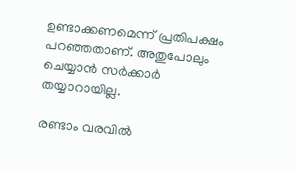ഉണ്ടാക്കണമെന്ന് പ്രതിപക്ഷം പറഞ്ഞതാണ്. അതുപോലും ചെയ്യാൻ സർക്കാർ തയ്യാറായില്ല.

രണ്ടാം വരവിൽ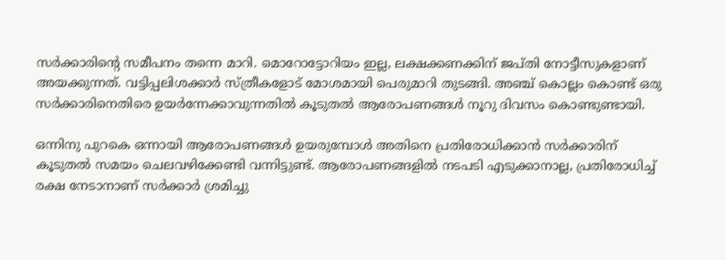സർക്കാരിന്റെ സമീപനം തന്നെ മാറി. മൊറോട്ടോറിയം ഇല്ല, ലക്ഷക്കണക്കിന് ജപ്തി നോട്ടീസുകളാണ് അയക്കുന്നത്. വട്ടിപ്പലിശക്കാർ സ്ത്രീകളോട് മോശമായി പെരുമാറി തുടങ്ങി. അഞ്ച് കൊല്ലം കൊണ്ട് ഒരു സർക്കാരിനെതിരെ ഉയർന്നേക്കാവുന്നതിൽ കൂടുതൽ ആരോപണങ്ങൾ നൂറു ദിവസം കൊണ്ടുണ്ടായി.

ഒന്നിനു പുറകെ ഒന്നായി ആരോപണങ്ങൾ ഉയരുമ്പോൾ അതിനെ പ്രതിരോധിക്കാൻ സർക്കാരിന് കൂടുതൽ സമയം ചെലവഴിക്കേണ്ടി വന്നിട്ടുണ്ട്. ആരോപണങ്ങളിൽ നടപടി എടുക്കാനാല്ല, പ്രതിരോധിച്ച് രക്ഷ നേടാനാണ് സർക്കാർ ശ്രമിച്ചു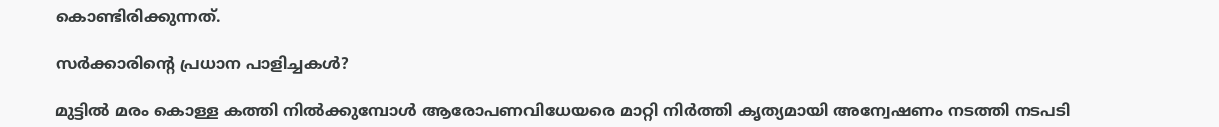കൊണ്ടിരിക്കുന്നത്.

സർക്കാരിന്റെ പ്രധാന പാളിച്ചകൾ?

മുട്ടിൽ മരം കൊള്ള കത്തി നിൽക്കുമ്പോൾ ആരോപണവിധേയരെ മാറ്റി നിർത്തി കൃത്യമായി അന്വേഷണം നടത്തി നടപടി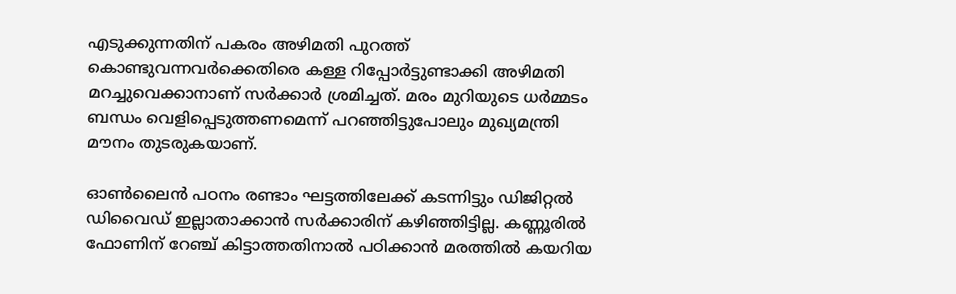എടുക്കുന്നതിന് പകരം അഴിമതി പുറത്ത് കൊണ്ടുവന്നവർക്കെതിരെ കള്ള റിപ്പോർട്ടുണ്ടാക്കി അഴിമതി മറച്ചുവെക്കാനാണ് സർക്കാർ ശ്രമിച്ചത്. മരം മുറിയുടെ ധർമ്മടം ബന്ധം വെളിപ്പെടുത്തണമെന്ന് പറഞ്ഞിട്ടുപോലും മുഖ്യമന്ത്രി മൗനം തുടരുകയാണ്.

ഓൺലൈൻ പഠനം രണ്ടാം ഘട്ടത്തിലേക്ക് കടന്നിട്ടും ഡിജിറ്റൽ ഡിവൈഡ് ഇല്ലാതാക്കാൻ സർക്കാരിന് കഴിഞ്ഞിട്ടില്ല. കണ്ണൂരിൽ ഫോണിന് റേഞ്ച് കിട്ടാത്തതിനാൽ പഠിക്കാൻ മരത്തിൽ കയറിയ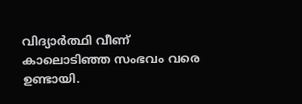വിദ്യാർത്ഥി വീണ് കാലൊടിഞ്ഞ സംഭവം വരെ ഉണ്ടായി.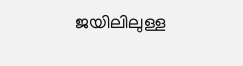ജയിലിലുള്ള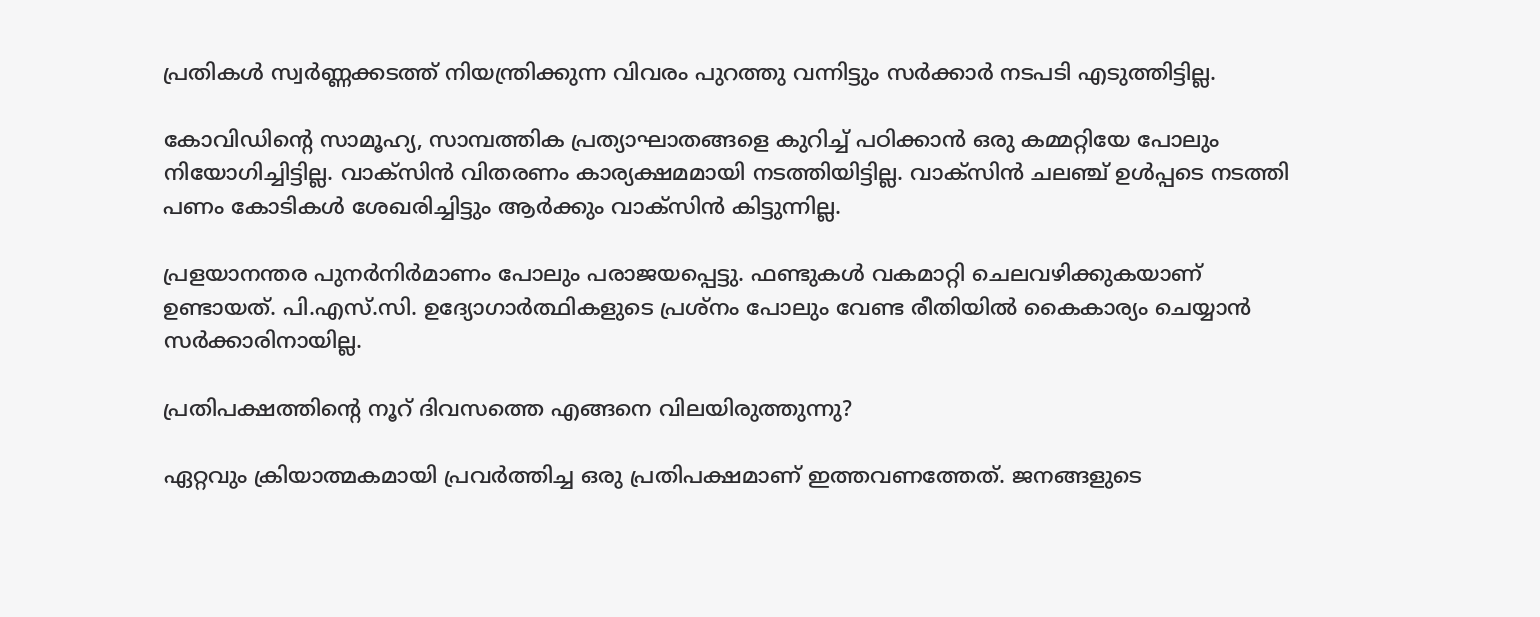പ്രതികൾ സ്വർണ്ണക്കടത്ത് നിയന്ത്രിക്കുന്ന വിവരം പുറത്തു വന്നിട്ടും സർക്കാർ നടപടി എടുത്തിട്ടില്ല.

കോവിഡിന്റെ സാമൂഹ്യ, സാമ്പത്തിക പ്രത്യാഘാതങ്ങളെ കുറിച്ച് പഠിക്കാൻ ഒരു കമ്മറ്റിയേ പോലും നിയോഗിച്ചിട്ടില്ല. വാക്സിൻ വിതരണം കാര്യക്ഷമമായി നടത്തിയിട്ടില്ല. വാക്സിൻ ചലഞ്ച് ഉൾപ്പടെ നടത്തി പണം കോടികൾ ശേഖരിച്ചിട്ടും ആർക്കും വാക്സിൻ കിട്ടുന്നില്ല.

പ്രളയാനന്തര പുനർനിർമാണം പോലും പരാജയപ്പെട്ടു. ഫണ്ടുകൾ വകമാറ്റി ചെലവഴിക്കുകയാണ് ഉണ്ടായത്. പി.എസ്.സി. ഉദ്യോഗാർത്ഥികളുടെ പ്രശ്നം പോലും വേണ്ട രീതിയിൽ കൈകാര്യം ചെയ്യാൻ സർക്കാരിനായില്ല.

പ്രതിപക്ഷത്തിന്റെ നൂറ് ദിവസത്തെ എങ്ങനെ വിലയിരുത്തുന്നു?

ഏറ്റവും ക്രിയാത്മകമായി പ്രവർത്തിച്ച ഒരു പ്രതിപക്ഷമാണ് ഇത്തവണത്തേത്. ജനങ്ങളുടെ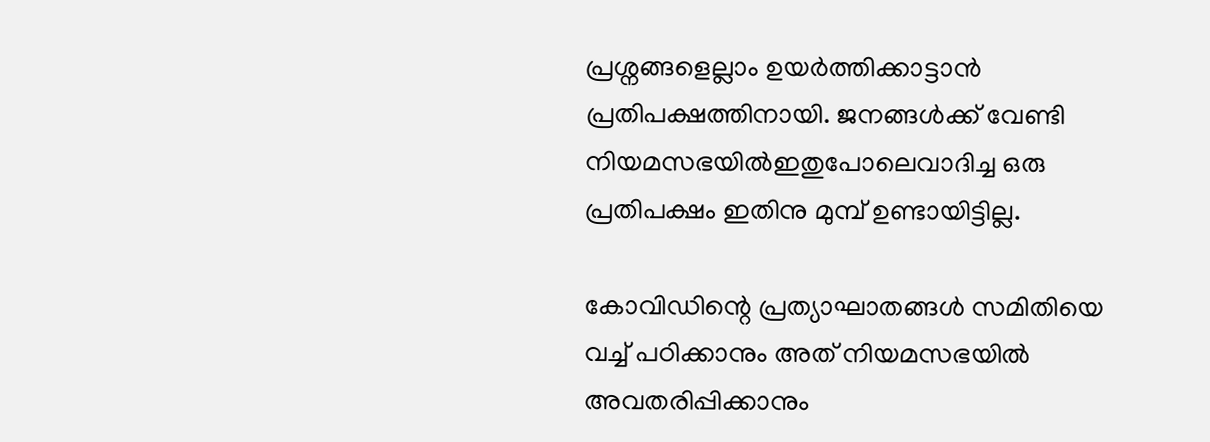പ്രശ്നങ്ങളെല്ലാം ഉയർത്തിക്കാട്ടാൻ പ്രതിപക്ഷത്തിനായി. ജനങ്ങൾക്ക് വേണ്ടി നിയമസഭയിൽഇതുപോലെവാദിച്ച ഒരു പ്രതിപക്ഷം ഇതിനു മുമ്പ് ഉണ്ടായിട്ടില്ല.

കോവിഡിന്റെ പ്രത്യാഘാതങ്ങൾ സമിതിയെ വച്ച് പഠിക്കാനും അത് നിയമസഭയിൽ അവതരിപ്പിക്കാനും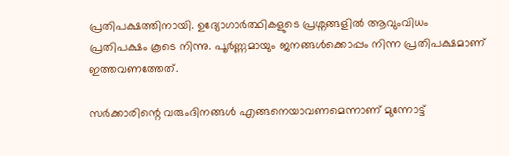പ്രതിപക്ഷത്തിനായി. ഉദ്യോഗാർത്ഥികളുടെ പ്രശ്നങ്ങളിൽ ആവുംവിധം പ്രതിപക്ഷം കൂടെ നിന്നു. പൂർണ്ണമായും ജനങ്ങൾക്കൊപ്പം നിന്ന പ്രതിപക്ഷമാണ് ഇത്തവണത്തേത്.

സർക്കാരിന്റെ വരുംദിനങ്ങൾ എങ്ങനെയാവണമെന്നാണ് മുന്നോട്ട്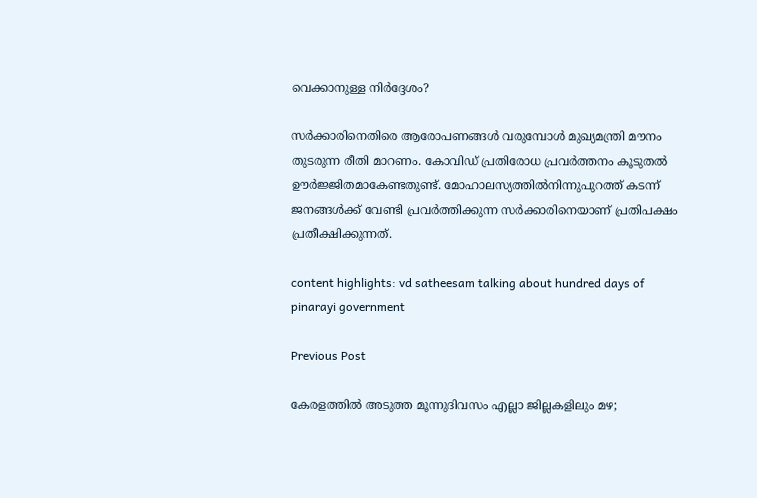വെക്കാനുള്ള നിർദ്ദേശം?

സർക്കാരിനെതിരെ ആരോപണങ്ങൾ വരുമ്പോൾ മുഖ്യമന്ത്രി മൗനം തുടരുന്ന രീതി മാറണം. കോവിഡ് പ്രതിരോധ പ്രവർത്തനം കൂടുതൽ ഊർജ്ജിതമാകേണ്ടതുണ്ട്. മോഹാലസ്യത്തിൽനിന്നുപുറത്ത് കടന്ന് ജനങ്ങൾക്ക് വേണ്ടി പ്രവർത്തിക്കുന്ന സർക്കാരിനെയാണ് പ്രതിപക്ഷം പ്രതീക്ഷിക്കുന്നത്.

content highlights: vd satheesam talking about hundred days of pinarayi government

Previous Post

കേരളത്തില്‍ അടുത്ത മൂന്നുദിവസം എല്ലാ ജില്ലകളിലും മഴ;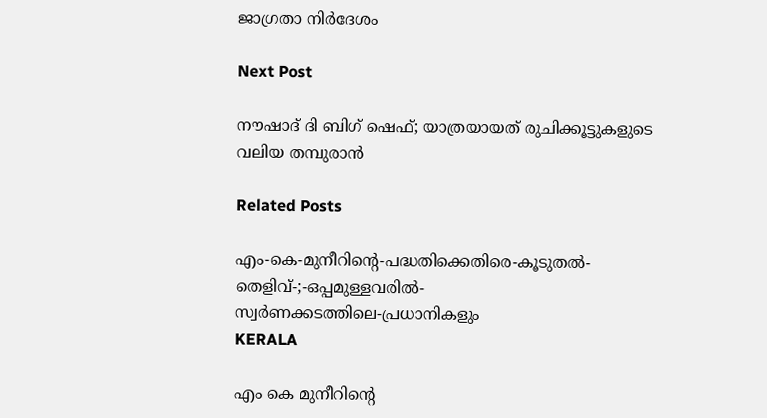ജാഗ്രതാ നിര്‍ദേശം

Next Post

നൗഷാദ് ദി ബിഗ് ഷെഫ്; യാത്രയായത്‌ രുചിക്കൂട്ടുകളുടെ വലിയ തമ്പുരാന്‍

Related Posts

എം-കെ-മുനീറിന്റെ-പദ്ധതിക്കെതിരെ-കൂടുതൽ-തെളിവ്‌-;-ഒപ്പമുള്ളവരിൽ-
സ്വർണക്കടത്തിലെ-പ്രധാനികളും
KERALA

എം കെ മുനീറിന്റെ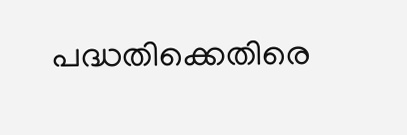പദ്ധതിക്കെതിരെ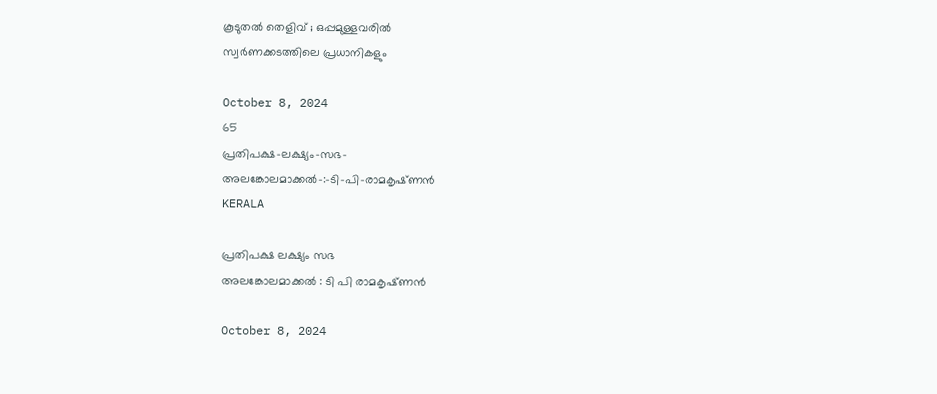കൂടുതൽ തെളിവ്‌ ; ഒപ്പമുള്ളവരിൽ
സ്വർണക്കടത്തിലെ പ്രധാനികളും

October 8, 2024
65
പ്രതിപക്ഷ-ലക്ഷ്യം-സഭ-
അലങ്കോലമാക്കൽ-:-ടി-പി-രാമകൃഷ്‌ണൻ
KERALA

പ്രതിപക്ഷ ലക്ഷ്യം സഭ
അലങ്കോലമാക്കൽ : ടി പി രാമകൃഷ്‌ണൻ

October 8, 2024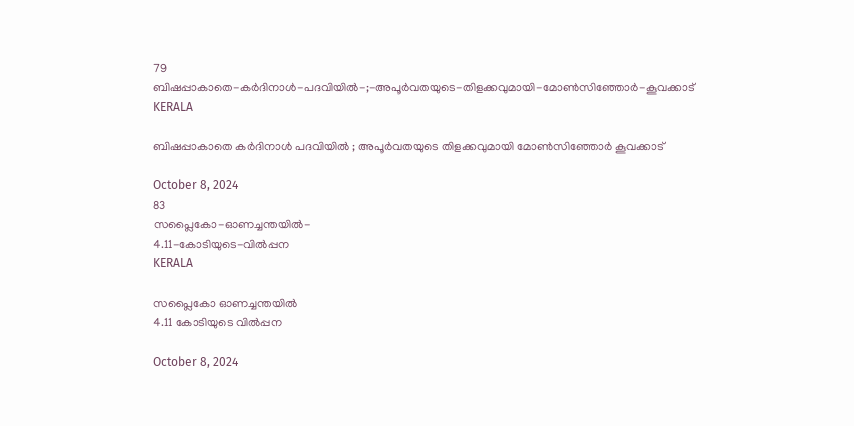79
ബിഷപ്പാകാതെ-കർദിനാൾ-പദവിയിൽ-;-അപൂർവതയുടെ-തിളക്കവുമായി-മോൺസിഞ്ഞോർ-കൂവക്കാട്‌
KERALA

ബിഷപ്പാകാതെ കർദിനാൾ പദവിയിൽ ; അപൂർവതയുടെ തിളക്കവുമായി മോൺസിഞ്ഞോർ കൂവക്കാട്‌

October 8, 2024
83
സപ്ലൈകോ-ഓണച്ചന്തയിൽ-
4.11-കോടിയുടെ-വിൽപ്പന
KERALA

സപ്ലൈകോ ഓണച്ചന്തയിൽ
4.11 കോടിയുടെ വിൽപ്പന

October 8, 2024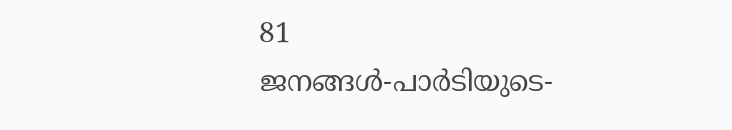81
ജനങ്ങൾ-പാർടിയുടെ-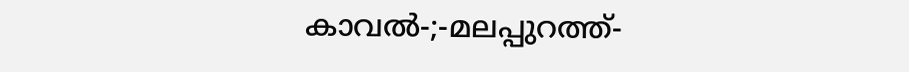കാവൽ-;-മലപ്പുറത്ത്-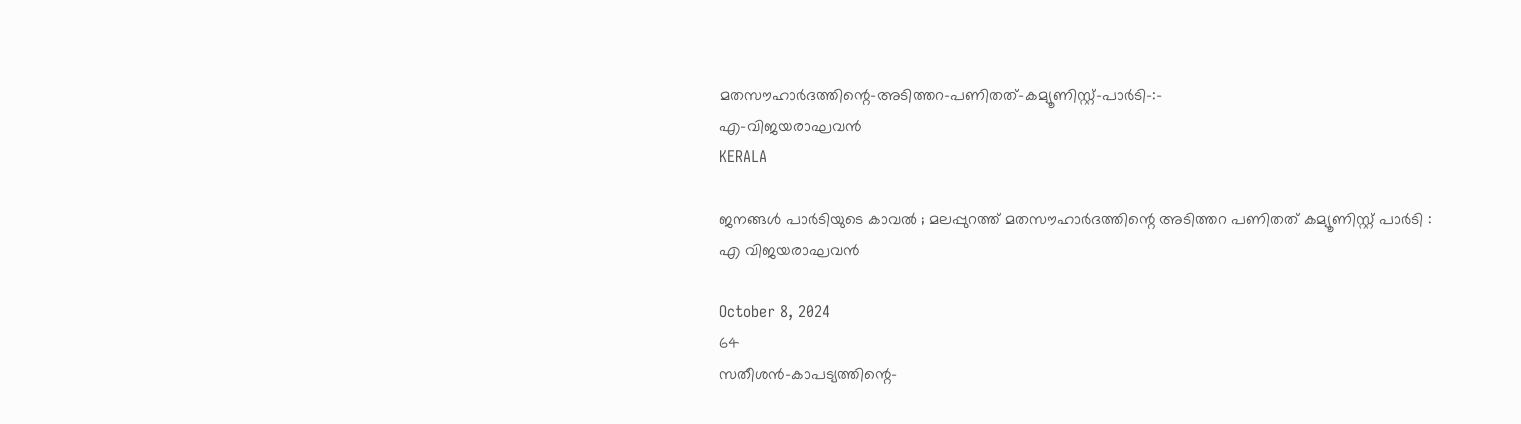മതസൗഹാർദത്തിന്റെ-അടിത്തറ-പണിതത്-കമ്യൂണിസ്റ്റ്-പാർടി-:-
എ-വിജയരാഘവൻ
KERALA

ജനങ്ങൾ പാർടിയുടെ കാവൽ ; മലപ്പുറത്ത് മതസൗഹാർദത്തിന്റെ അടിത്തറ പണിതത് കമ്യൂണിസ്റ്റ് പാർടി :
എ വിജയരാഘവൻ

October 8, 2024
64
സതീശൻ-കാപട്യത്തിന്റെ-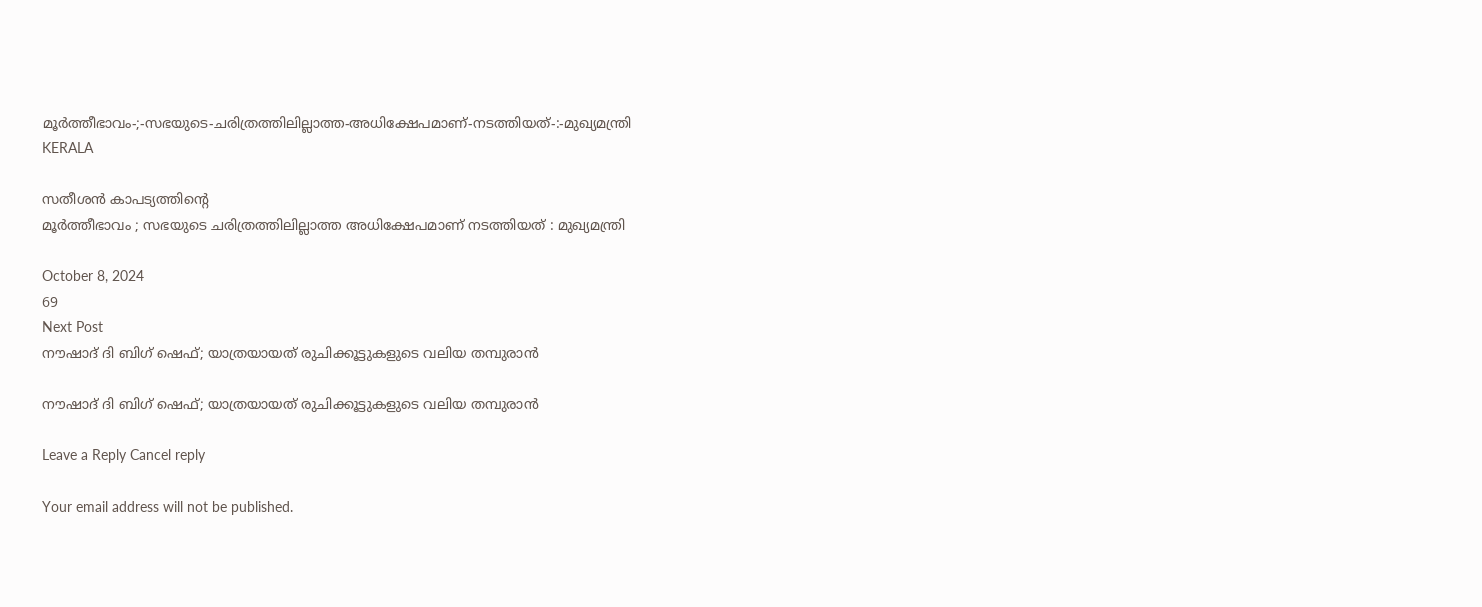മൂർത്തീഭാവം-;-സഭയുടെ-ചരിത്രത്തിലില്ലാത്ത-അധിക്ഷേപമാണ്‌-നടത്തിയത്‌-:-മുഖ്യമന്ത്രി
KERALA

സതീശൻ കാപട്യത്തിന്റെ
മൂർത്തീഭാവം ; സഭയുടെ ചരിത്രത്തിലില്ലാത്ത അധിക്ഷേപമാണ്‌ നടത്തിയത്‌ : മുഖ്യമന്ത്രി

October 8, 2024
69
Next Post
നൗഷാദ് ദി ബിഗ് ഷെഫ്; യാത്രയായത്‌ രുചിക്കൂട്ടുകളുടെ വലിയ തമ്പുരാന്‍

നൗഷാദ് ദി ബിഗ് ഷെഫ്; യാത്രയായത്‌ രുചിക്കൂട്ടുകളുടെ വലിയ തമ്പുരാന്‍

Leave a Reply Cancel reply

Your email address will not be published.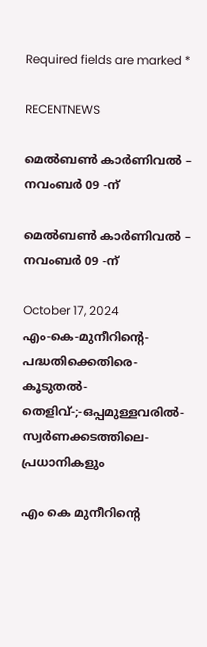Required fields are marked *

RECENTNEWS

മെൽബൺ കാർണിവൽ – നവംബർ 09 -ന്

മെൽബൺ കാർണിവൽ – നവംബർ 09 -ന്

October 17, 2024
എം-കെ-മുനീറിന്റെ-പദ്ധതിക്കെതിരെ-കൂടുതൽ-തെളിവ്‌-;-ഒപ്പമുള്ളവരിൽ-
സ്വർണക്കടത്തിലെ-പ്രധാനികളും

എം കെ മുനീറിന്റെ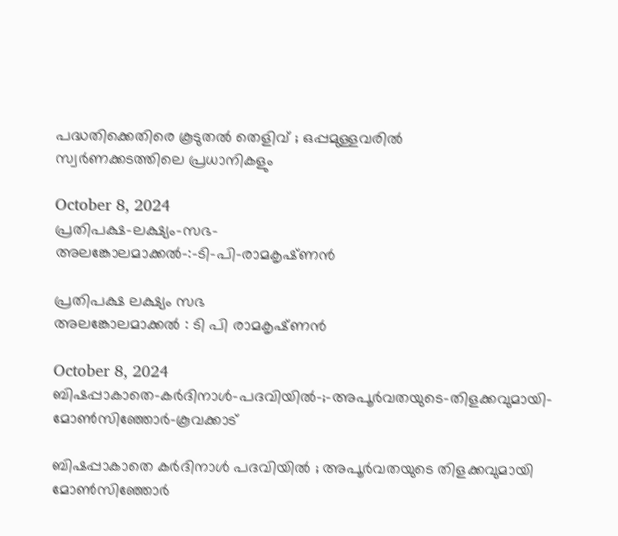പദ്ധതിക്കെതിരെ കൂടുതൽ തെളിവ്‌ ; ഒപ്പമുള്ളവരിൽ
സ്വർണക്കടത്തിലെ പ്രധാനികളും

October 8, 2024
പ്രതിപക്ഷ-ലക്ഷ്യം-സഭ-
അലങ്കോലമാക്കൽ-:-ടി-പി-രാമകൃഷ്‌ണൻ

പ്രതിപക്ഷ ലക്ഷ്യം സഭ
അലങ്കോലമാക്കൽ : ടി പി രാമകൃഷ്‌ണൻ

October 8, 2024
ബിഷപ്പാകാതെ-കർദിനാൾ-പദവിയിൽ-;-അപൂർവതയുടെ-തിളക്കവുമായി-മോൺസിഞ്ഞോർ-കൂവക്കാട്‌

ബിഷപ്പാകാതെ കർദിനാൾ പദവിയിൽ ; അപൂർവതയുടെ തിളക്കവുമായി മോൺസിഞ്ഞോർ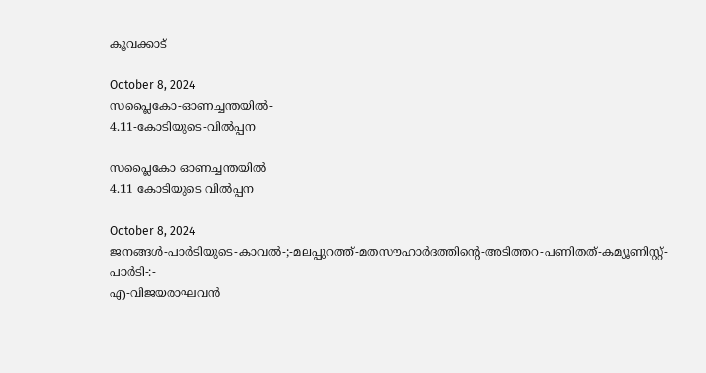കൂവക്കാട്‌

October 8, 2024
സപ്ലൈകോ-ഓണച്ചന്തയിൽ-
4.11-കോടിയുടെ-വിൽപ്പന

സപ്ലൈകോ ഓണച്ചന്തയിൽ
4.11 കോടിയുടെ വിൽപ്പന

October 8, 2024
ജനങ്ങൾ-പാർടിയുടെ-കാവൽ-;-മലപ്പുറത്ത്-മതസൗഹാർദത്തിന്റെ-അടിത്തറ-പണിതത്-കമ്യൂണിസ്റ്റ്-പാർടി-:-
എ-വിജയരാഘവൻ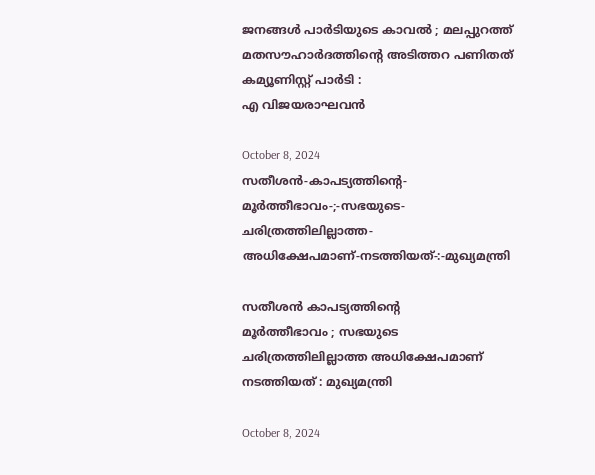ജനങ്ങൾ പാർടിയുടെ കാവൽ ; മലപ്പുറത്ത് മതസൗഹാർദത്തിന്റെ അടിത്തറ പണിതത് കമ്യൂണിസ്റ്റ് പാർടി :
എ വിജയരാഘവൻ

October 8, 2024
സതീശൻ-കാപട്യത്തിന്റെ-
മൂർത്തീഭാവം-;-സഭയുടെ-ചരിത്രത്തിലില്ലാത്ത-അധിക്ഷേപമാണ്‌-നടത്തിയത്‌-:-മുഖ്യമന്ത്രി

സതീശൻ കാപട്യത്തിന്റെ
മൂർത്തീഭാവം ; സഭയുടെ ചരിത്രത്തിലില്ലാത്ത അധിക്ഷേപമാണ്‌ നടത്തിയത്‌ : മുഖ്യമന്ത്രി

October 8, 2024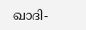ഖാദി-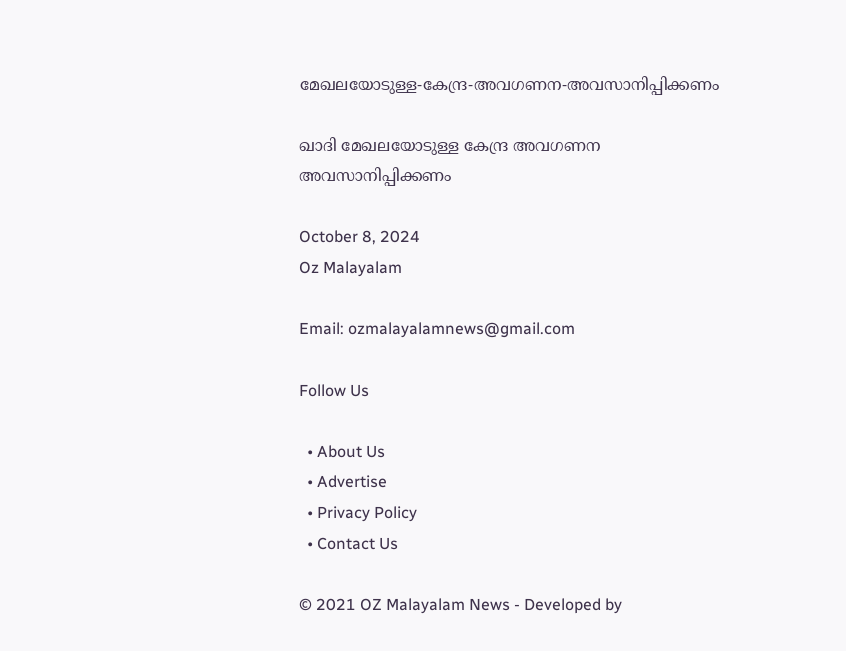മേഖലയോടുള്ള-കേന്ദ്ര-അവഗണന-അവസാനിപ്പിക്കണം

ഖാദി മേഖലയോടുള്ള കേന്ദ്ര അവഗണന അവസാനിപ്പിക്കണം

October 8, 2024
Oz Malayalam

Email: ozmalayalamnews@gmail.com

Follow Us

  • About Us
  • Advertise
  • Privacy Policy
  • Contact Us

© 2021 OZ Malayalam News - Developed by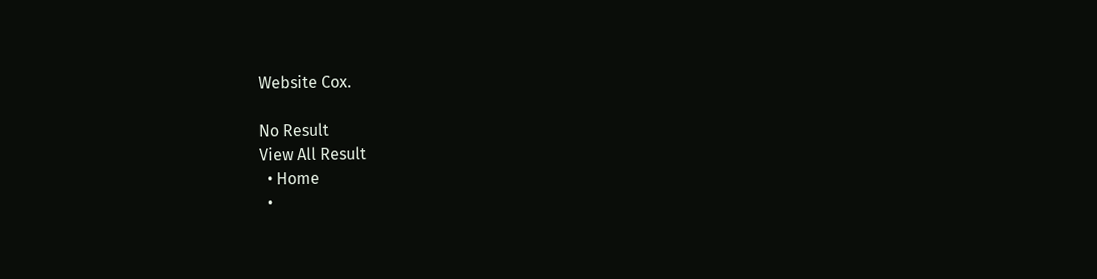Website Cox.

No Result
View All Result
  • Home
  •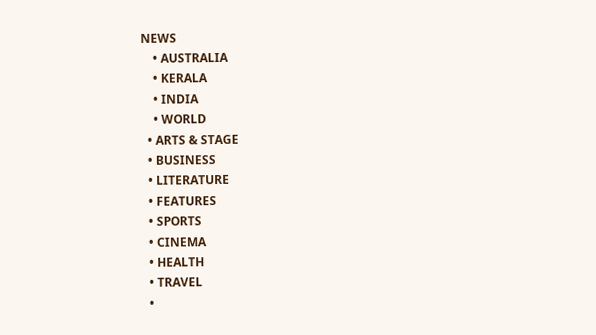NEWS
    • AUSTRALIA
    • KERALA
    • INDIA
    • WORLD
  • ARTS & STAGE
  • BUSINESS
  • LITERATURE
  • FEATURES
  • SPORTS
  • CINEMA
  • HEALTH
  • TRAVEL
  •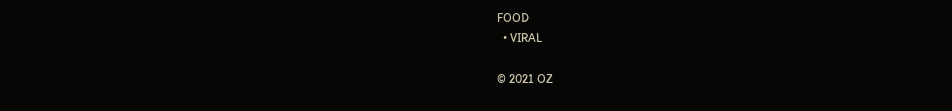FOOD
  • VIRAL

© 2021 OZ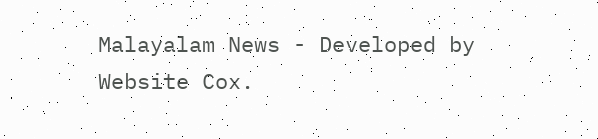Malayalam News - Developed by Website Cox.